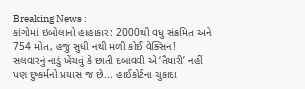Breaking News :
કાંગોમાં ઇબોલાનો હાહાકાર: 2000થી વધુ સંક્રમિત અને 754 મોત, હજુ સુધી નથી મળી કોઈ વેક્સિન! સલવારનું નાડું ખેંચવું કે છાતી દબાવવી એ ‘તૈયારી’ નહીં પણ દુષ્કર્મનો પ્રયાસ જ છે... હાઈકોર્ટના ચુકાદા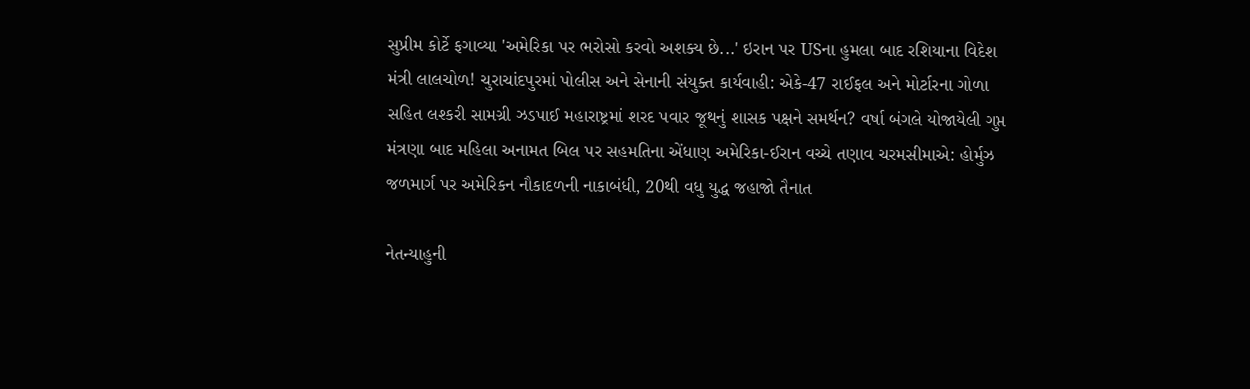સુપ્રીમ કોર્ટે ફગાવ્યા 'અમેરિકા પર ભરોસો કરવો અશક્ય છે...' ઇરાન પર USના હુમલા બાદ રશિયાના વિદેશ મંત્રી લાલચોળ! ચુરાચાંદપુરમાં પોલીસ અને સેનાની સંયુક્ત કાર્યવાહી: એકે-47 રાઈફલ અને મોર્ટારના ગોળા સહિત લશ્કરી સામગ્રી ઝડપાઈ મહારાષ્ટ્રમાં શરદ પવાર જૂથનું શાસક પક્ષને સમર્થન? વર્ષા બંગલે યોજાયેલી ગુપ્ત મંત્રણા બાદ મહિલા અનામત બિલ પર સહમતિના એંધાણ અમેરિકા-ઈરાન વચ્ચે તણાવ ચરમસીમાએ: હોર્મુઝ જળમાર્ગ પર અમેરિકન નૌકાદળની નાકાબંધી, 20થી વધુ યુદ્ધ જહાજો તૈનાત

નેતન્યાહુની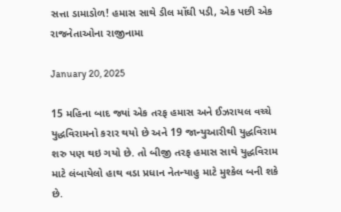સત્તા ડામાડોળ! હમાસ સાથે ડીલ મોંઘી પડી, એક પછી એક રાજનેતાઓના રાજીનામા

January 20, 2025

15 મહિના બાદ જ્યાં એક તરફ હમાસ અને ઈઝરાયલ વચ્ચે યુદ્ધવિરામનો કરાર થયો છે અને 19 જાન્યુઆરીથી યુદ્ધવિરામ શરુ પણ થઇ ગયો છે. તો બીજી તરફ હમાસ સાથે યુદ્ધવિરામ માટે લંબાયેલો હાથ વડા પ્રધાન નેતન્યાહુ માટે મુશ્કેલ બની શકે છે.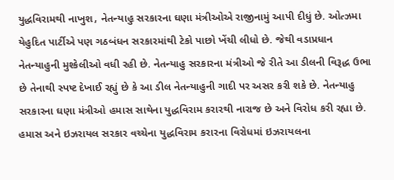યુદ્ધવિરામથી નાખુશ, નેતન્યાહુ સરકારના ઘણા મંત્રીઓએ રાજીનામું આપી દીધું છે. ઓત્ઝમા યેહુદિત પાર્ટીએ પણ ગઠબંધન સરકારમાંથી ટેકો પાછો ખેંચી લીધો છે. જેથી વડાપ્રધાન નેતન્યાહુની મુશ્કેલીઓ વધી રહી છે. નેતન્યાહુ સરકારના મંત્રીઓ જે રીતે આ ડીલની વિરૂદ્ધ ઉભા છે તેનાથી સ્પષ્ટ દેખાઈ રહ્યું છે કે આ ડીલ નેતન્યાહુની ગાદી પર અસર કરી શકે છે. નેતન્યાહુ સરકારના ઘણા મંત્રીઓ હમાસ સાથેના યુદ્ધવિરામ કરારથી નારાજ છે અને વિરોધ કરી રહ્યા છે. હમાસ અને ઇઝરાયલ સરકાર વચ્ચેના યુદ્ધવિરામ કરારના વિરોધમાં ઇઝરાયલના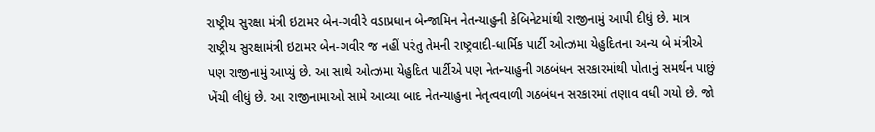રાષ્ટ્રીય સુરક્ષા મંત્રી ઇટામર બેન-ગવીરે વડાપ્રધાન બેન્જામિન નેતન્યાહુની કેબિનેટમાંથી રાજીનામું આપી દીધું છે. માત્ર રાષ્ટ્રીય સુરક્ષામંત્રી ઇટામર બેન-ગવીર જ નહીં પરંતુ તેમની રાષ્ટ્રવાદી-ધાર્મિક પાર્ટી ઓત્ઝમા યેહુદિતના અન્ય બે મંત્રીએ પણ રાજીનામું આપ્યું છે. આ સાથે ઓત્ઝમા યેહુદિત પાર્ટીએ પણ નેતન્યાહુની ગઠબંધન સરકારમાંથી પોતાનું સમર્થન પાછું ખેંચી લીધું છે. આ રાજીનામાઓ સામે આવ્યા બાદ નેતન્યાહુના નેતૃત્વવાળી ગઠબંધન સરકારમાં તણાવ વધી ગયો છે. જો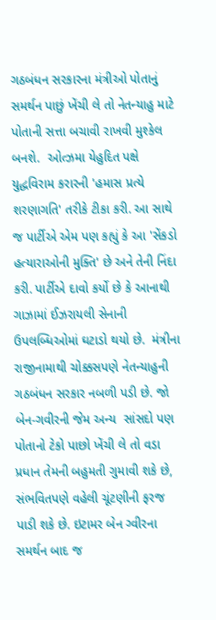ગઠબંધન સરકારના મંત્રીઓ પોતાનું સમર્થન પાછું ખેંચી લે તો નેતન્યાહુ માટે પોતાની સત્તા બચાવી રાખવી મુશ્કેલ બનશે.  ઓત્ઝમા યેહુદિત પક્ષે યુદ્ધવિરામ કરારની 'હમાસ પ્રત્યે  શરણાગતિ' તરીકે ટીકા કરી. આ સાથે જ પાર્ટીએ એમ પણ કહ્યું કે આ 'સેંકડો હત્યારાઓની મુક્તિ' છે અને તેની નિંદા કરી. પાર્ટીએ દાવો કર્યો છે કે આનાથી ગાઝામાં ઈઝરાયલી સેનાની ઉપલબ્ધિઓમાં ઘટાડો થયો છે.  મંત્રીના રાજીનામાથી ચોક્કસપણે નેતન્યાહુની ગઠબંધન સરકાર નબળી પડી છે. જો બેન-ગવીરની જેમ અન્ય  સાંસદો પણ પોતાનો ટેકો પાછો ખેંચી લે તો વડા પ્રધાન તેમની બહુમતી ગુમાવી શકે છે, સંભવિતપણે વહેલી ચૂંટણીની ફરજ પાડી શકે છે. ઇટામર બેન ગ્વીરના સમર્થન બાદ જ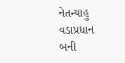નેતન્યાહુ વડાપ્રધાન બની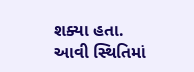શક્યા હતા. આવી સ્થિતિમાં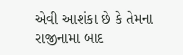એવી આશંકા છે કે તેમના રાજીનામા બાદ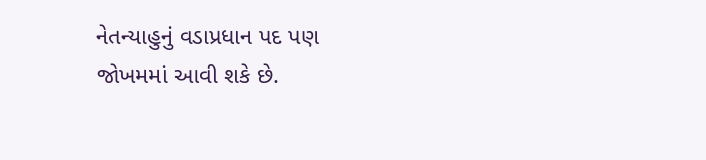નેતન્યાહુનું વડાપ્રધાન પદ પણ જોખમમાં આવી શકે છે.